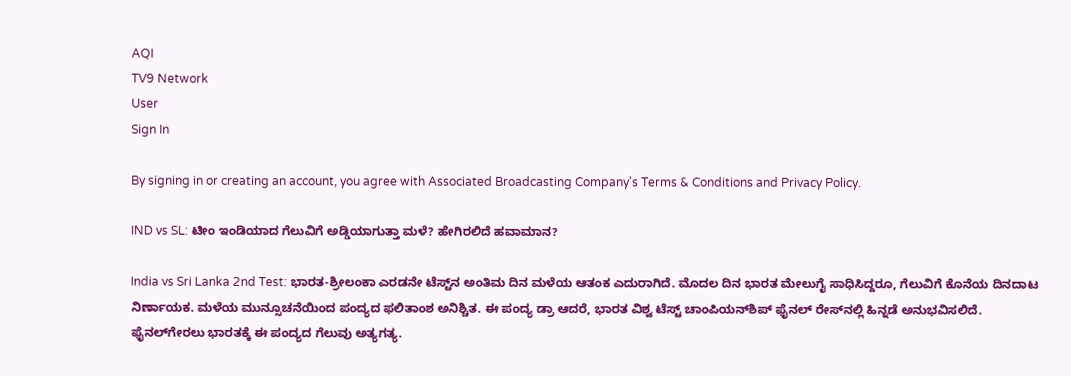AQI
TV9 Network
User
Sign In

By signing in or creating an account, you agree with Associated Broadcasting Company's Terms & Conditions and Privacy Policy.

IND vs SL: ಟೀಂ ಇಂಡಿಯಾದ ಗೆಲುವಿಗೆ ಅಡ್ಡಿಯಾಗುತ್ತಾ ಮಳೆ? ಹೇಗಿರಲಿದೆ ಹವಾಮಾನ?

India vs Sri Lanka 2nd Test: ಭಾರತ-ಶ್ರೀಲಂಕಾ ಎರಡನೇ ಟೆಸ್ಟ್‌ನ ಅಂತಿಮ ದಿನ ಮಳೆಯ ಆತಂಕ ಎದುರಾಗಿದೆ. ಮೊದಲ ದಿನ ಭಾರತ ಮೇಲುಗೈ ಸಾಧಿಸಿದ್ದರೂ, ಗೆಲುವಿಗೆ ಕೊನೆಯ ದಿನದಾಟ ನಿರ್ಣಾಯಕ. ಮಳೆಯ ಮುನ್ಸೂಚನೆಯಿಂದ ಪಂದ್ಯದ ಫಲಿತಾಂಶ ಅನಿಶ್ಚಿತ. ಈ ಪಂದ್ಯ ಡ್ರಾ ಆದರೆ, ಭಾರತ ವಿಶ್ವ ಟೆಸ್ಟ್ ಚಾಂಪಿಯನ್‌ಶಿಪ್ ಫೈನಲ್ ರೇಸ್‌ನಲ್ಲಿ ಹಿನ್ನಡೆ ಅನುಭವಿಸಲಿದೆ. ಫೈನಲ್‌ಗೇರಲು ಭಾರತಕ್ಕೆ ಈ ಪಂದ್ಯದ ಗೆಲುವು ಅತ್ಯಗತ್ಯ.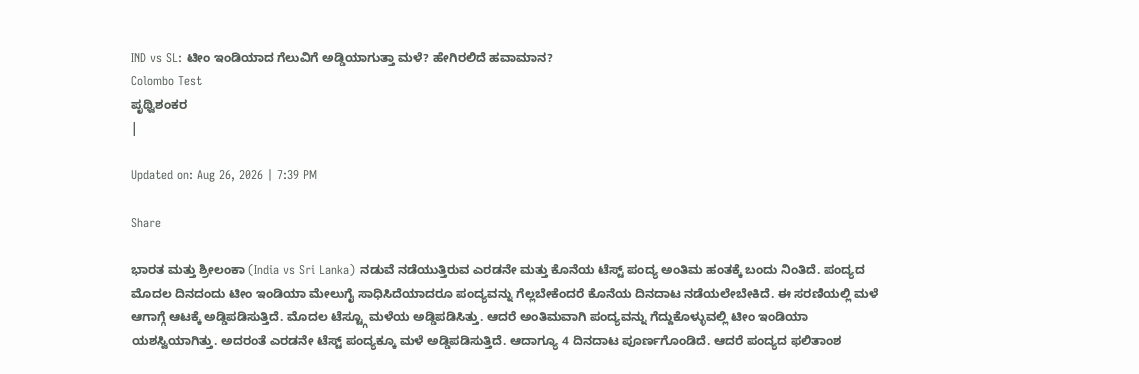IND vs SL: ಟೀಂ ಇಂಡಿಯಾದ ಗೆಲುವಿಗೆ ಅಡ್ಡಿಯಾಗುತ್ತಾ ಮಳೆ? ಹೇಗಿರಲಿದೆ ಹವಾಮಾನ?
Colombo Test
ಪೃಥ್ವಿಶಂಕರ
|

Updated on: Aug 26, 2026 | 7:39 PM

Share

ಭಾರತ ಮತ್ತು ಶ್ರೀಲಂಕಾ (India vs Sri Lanka) ನಡುವೆ ನಡೆಯುತ್ತಿರುವ ಎರಡನೇ ಮತ್ತು ಕೊನೆಯ ಟೆಸ್ಟ್ ಪಂದ್ಯ ಅಂತಿಮ ಹಂತಕ್ಕೆ ಬಂದು ನಿಂತಿದೆ. ಪಂದ್ಯದ ಮೊದಲ ದಿನದಂದು ಟೀಂ ಇಂಡಿಯಾ ಮೇಲುಗೈ ಸಾಧಿಸಿದೆಯಾದರೂ ಪಂದ್ಯವನ್ನು ಗೆಲ್ಲಬೇಕೆಂದರೆ ಕೊನೆಯ ದಿನದಾಟ ನಡೆಯಲೇಬೇಕಿದೆ. ಈ ಸರಣಿಯಲ್ಲಿ ಮಳೆ ಆಗಾಗ್ಗೆ ಆಟಕ್ಕೆ ಅಡ್ಡಿಪಡಿಸುತ್ತಿದೆ. ಮೊದಲ ಟೆಸ್ಟ್ಗೂ ಮಳೆಯ ಅಡ್ಡಿಪಡಿಸಿತ್ತು. ಆದರೆ ಅಂತಿಮವಾಗಿ ಪಂದ್ಯವನ್ನು ಗೆದ್ದುಕೊಳ್ಳುವಲ್ಲಿ ಟೀಂ ಇಂಡಿಯಾ ಯಶಸ್ವಿಯಾಗಿತ್ತು. ಅದರಂತೆ ಎರಡನೇ ಟೆಸ್ಟ್ ಪಂದ್ಯಕ್ಕೂ ಮಳೆ ಅಡ್ಡಿಪಡಿಸುತ್ತಿದೆ. ಆದಾಗ್ಯೂ 4 ದಿನದಾಟ ಪೂರ್ಣಗೊಂಡಿದೆ. ಆದರೆ ಪಂದ್ಯದ ಫಲಿತಾಂಶ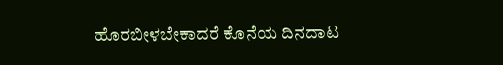ಹೊರಬೀಳಬೇಕಾದರೆ ಕೊನೆಯ ದಿನದಾಟ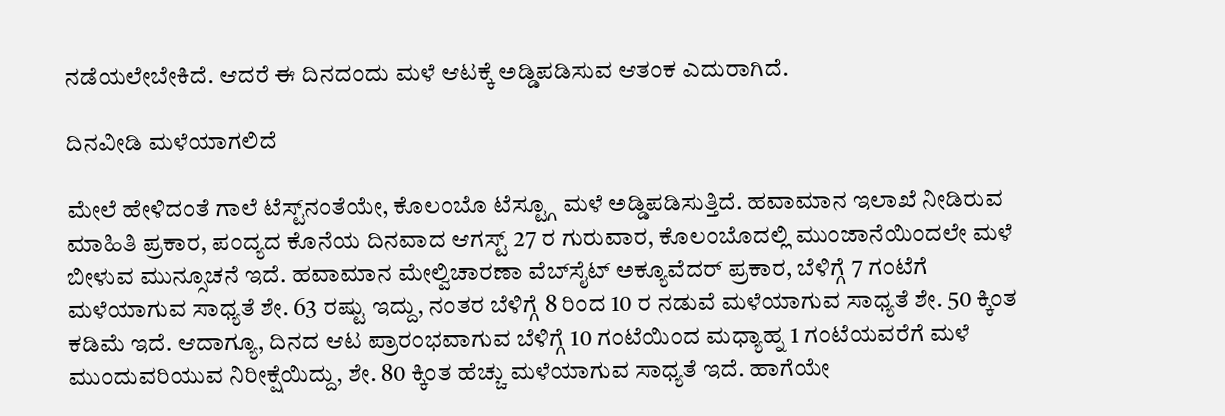ನಡೆಯಲೇಬೇಕಿದೆ. ಆದರೆ ಈ ದಿನದಂದು ಮಳೆ ಆಟಕ್ಕೆ ಅಡ್ಡಿಪಡಿಸುವ ಆತಂಕ ಎದುರಾಗಿದೆ.

ದಿನವೀಡಿ ಮಳೆಯಾಗಲಿದೆ

ಮೇಲೆ ಹೇಳಿದಂತೆ ಗಾಲೆ ಟೆಸ್ಟ್‌ನಂತೆಯೇ, ಕೊಲಂಬೊ ಟೆಸ್ಟ್ಗೂ ಮಳೆ ಅಡ್ಡಿಪಡಿಸುತ್ತಿದೆ. ಹವಾಮಾನ ಇಲಾಖೆ ನೀಡಿರುವ ಮಾಹಿತಿ ಪ್ರಕಾರ, ಪಂದ್ಯದ ಕೊನೆಯ ದಿನವಾದ ಆಗಸ್ಟ್ 27 ರ ಗುರುವಾರ, ಕೊಲಂಬೊದಲ್ಲಿ ಮುಂಜಾನೆಯಿಂದಲೇ ಮಳೆ ಬೀಳುವ ಮುನ್ಸೂಚನೆ ಇದೆ. ಹವಾಮಾನ ಮೇಲ್ವಿಚಾರಣಾ ವೆಬ್‌ಸೈಟ್ ಅಕ್ಯೂವೆದರ್ ಪ್ರಕಾರ, ಬೆಳಿಗ್ಗೆ 7 ಗಂಟೆಗೆ ಮಳೆಯಾಗುವ ಸಾಧ್ಯತೆ ಶೇ. 63 ರಷ್ಟು ಇದ್ದು, ನಂತರ ಬೆಳಿಗ್ಗೆ 8 ರಿಂದ 10 ರ ನಡುವೆ ಮಳೆಯಾಗುವ ಸಾಧ್ಯತೆ ಶೇ. 50 ಕ್ಕಿಂತ ಕಡಿಮೆ ಇದೆ. ಆದಾಗ್ಯೂ, ದಿನದ ಆಟ ಪ್ರಾರಂಭವಾಗುವ ಬೆಳಿಗ್ಗೆ 10 ಗಂಟೆಯಿಂದ ಮಧ್ಯಾಹ್ನ 1 ಗಂಟೆಯವರೆಗೆ ಮಳೆ ಮುಂದುವರಿಯುವ ನಿರೀಕ್ಷೆಯಿದ್ದು, ಶೇ. 80 ಕ್ಕಿಂತ ಹೆಚ್ಚು ಮಳೆಯಾಗುವ ಸಾಧ್ಯತೆ ಇದೆ. ಹಾಗೆಯೇ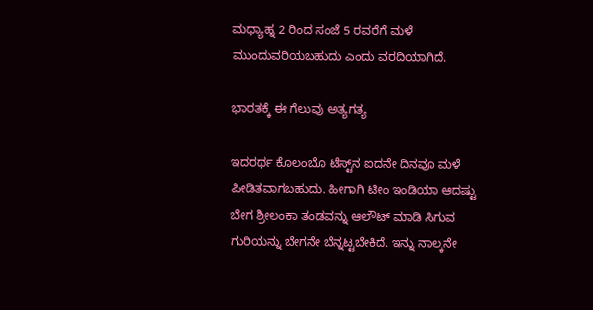ಮಧ್ಯಾಹ್ನ 2 ರಿಂದ ಸಂಜೆ 5 ರವರೆಗೆ ಮಳೆ ಮುಂದುವರಿಯಬಹುದು ಎಂದು ವರದಿಯಾಗಿದೆ.

ಭಾರತಕ್ಕೆ ಈ ಗೆಲುವು ಅತ್ಯಗತ್ಯ

ಇದರರ್ಥ ಕೊಲಂಬೊ ಟೆಸ್ಟ್‌ನ ಐದನೇ ದಿನವೂ ಮಳೆ ಪೀಡಿತವಾಗಬಹುದು. ಹೀಗಾಗಿ ಟೀಂ ಇಂಡಿಯಾ ಆದಷ್ಟು ಬೇಗ ಶ್ರೀಲಂಕಾ ತಂಡವನ್ನು ಆಲೌಟ್ ಮಾಡಿ ಸಿಗುವ ಗುರಿಯನ್ನು ಬೇಗನೇ ಬೆನ್ನಟ್ಟಬೇಕಿದೆ. ಇನ್ನು ನಾಲ್ಕನೇ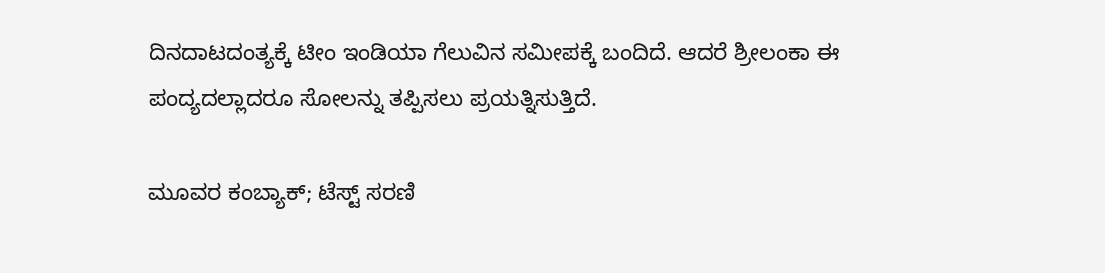ದಿನದಾಟದಂತ್ಯಕ್ಕೆ ಟೀಂ ಇಂಡಿಯಾ ಗೆಲುವಿನ ಸಮೀಪಕ್ಕೆ ಬಂದಿದೆ. ಆದರೆ ಶ್ರೀಲಂಕಾ ಈ ಪಂದ್ಯದಲ್ಲಾದರೂ ಸೋಲನ್ನು ತಪ್ಪಿಸಲು ಪ್ರಯತ್ನಿಸುತ್ತಿದೆ.

ಮೂವರ ಕಂಬ್ಯಾಕ್; ಟೆಸ್ಟ್ ಸರಣಿ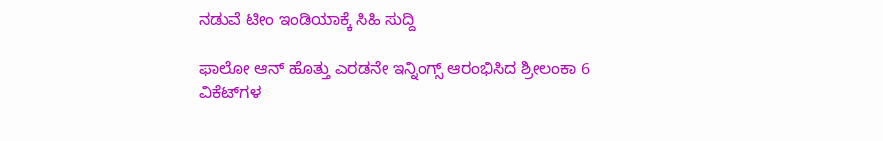ನಡುವೆ ಟೀಂ ಇಂಡಿಯಾಕ್ಕೆ ಸಿಹಿ ಸುದ್ದಿ

ಫಾಲೋ ಆನ್‌ ಹೊತ್ತು ಎರಡನೇ ಇನ್ನಿಂಗ್ಸ್‌ ಆರಂಭಿಸಿದ ಶ್ರೀಲಂಕಾ 6 ವಿಕೆಟ್‌ಗಳ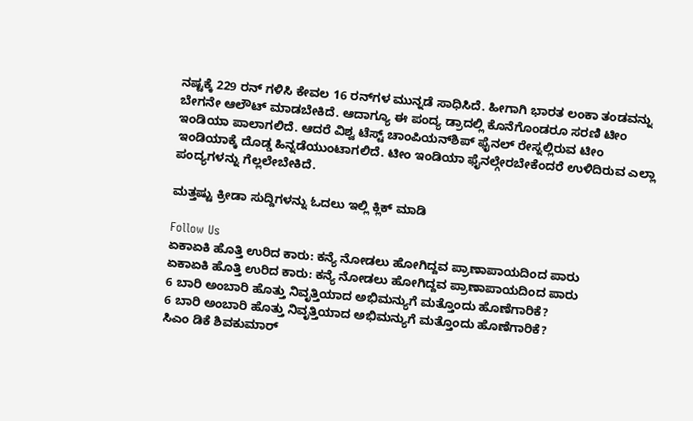ನಷ್ಟಕ್ಕೆ 229 ರನ್ ಗಳಿಸಿ ಕೇವಲ 16 ರನ್‌ಗಳ ಮುನ್ನಡೆ ಸಾಧಿಸಿದೆ. ಹೀಗಾಗಿ ಭಾರತ ಲಂಕಾ ತಂಡವನ್ನು ಬೇಗನೇ ಆಲೌಟ್ ಮಾಡಬೇಕಿದೆ. ಆದಾಗ್ಯೂ ಈ ಪಂದ್ಯ ಡ್ರಾದಲ್ಲಿ ಕೊನೆಗೊಂಡರೂ ಸರಣಿ ಟೀಂ ಇಂಡಿಯಾ ಪಾಲಾಗಲಿದೆ. ಆದರೆ ವಿಶ್ವ ಟೆಸ್ಟ್ ಚಾಂಪಿಯನ್‌ಶಿಪ್ ಫೈನಲ್ ರೇಸ್ನಲ್ಲಿರುವ ಟೀಂ ಇಂಡಿಯಾಕ್ಕೆ ದೊಡ್ಡ ಹಿನ್ನಡೆಯುಂಟಾಗಲಿದೆ. ಟೀಂ ಇಂಡಿಯಾ ಫೈನಲ್ಗೇರಬೇಕೆಂದರೆ ಉಳಿದಿರುವ ಎಲ್ಲಾ ಪಂದ್ಯಗಳನ್ನು ಗೆಲ್ಲಲೇಬೇಕಿದೆ.

ಮತ್ತಷ್ಟು ಕ್ರೀಡಾ ಸುದ್ದಿಗಳನ್ನು ಓದಲು ಇಲ್ಲಿ ಕ್ಲಿಕ್ ಮಾಡಿ

Follow Us
ಏಕಾಏಕಿ ಹೊತ್ತಿ ಉರಿದ ಕಾರು: ಕನ್ಯೆ ನೋಡಲು ಹೋಗಿದ್ದವ ಪ್ರಾಣಾಪಾಯದಿಂದ ಪಾರು
ಏಕಾಏಕಿ ಹೊತ್ತಿ ಉರಿದ ಕಾರು: ಕನ್ಯೆ ನೋಡಲು ಹೋಗಿದ್ದವ ಪ್ರಾಣಾಪಾಯದಿಂದ ಪಾರು
6 ಬಾರಿ ಅಂಬಾರಿ ಹೊತ್ತು ನಿವೃತ್ತಿಯಾದ ಅಭಿಮನ್ಯುಗೆ ಮತ್ತೊಂದು ಹೊಣೆಗಾರಿಕೆ?
6 ಬಾರಿ ಅಂಬಾರಿ ಹೊತ್ತು ನಿವೃತ್ತಿಯಾದ ಅಭಿಮನ್ಯುಗೆ ಮತ್ತೊಂದು ಹೊಣೆಗಾರಿಕೆ?
ಸಿಎಂ ಡಿಕೆ ಶಿವಕುಮಾರ್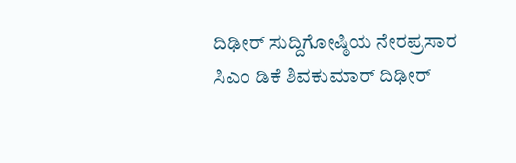ದಿಢೀರ್ ಸುದ್ದಿಗೋಷ್ಠಿಯ ನೇರಪ್ರಸಾರ
ಸಿಎಂ ಡಿಕೆ ಶಿವಕುಮಾರ್ ದಿಢೀರ್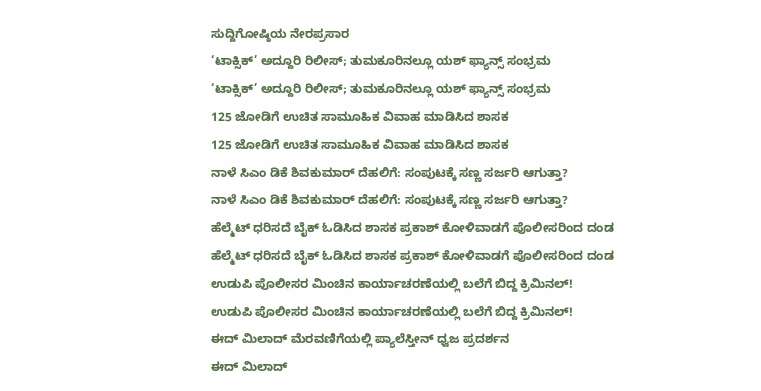ಸುದ್ದಿಗೋಷ್ಠಿಯ ನೇರಪ್ರಸಾರ
‘ಟಾಕ್ಸಿಕ್’ ಅದ್ದೂರಿ ರಿಲೀಸ್; ತುಮಕೂರಿನಲ್ಲೂ ಯಶ್ ಫ್ಯಾನ್ಸ್ ಸಂಭ್ರಮ
‘ಟಾಕ್ಸಿಕ್’ ಅದ್ದೂರಿ ರಿಲೀಸ್; ತುಮಕೂರಿನಲ್ಲೂ ಯಶ್ ಫ್ಯಾನ್ಸ್ ಸಂಭ್ರಮ
125 ಜೋಡಿಗೆ ಉಚಿತ ಸಾಮೂಹಿಕ ವಿವಾಹ ಮಾಡಿಸಿದ ಶಾಸಕ
125 ಜೋಡಿಗೆ ಉಚಿತ ಸಾಮೂಹಿಕ ವಿವಾಹ ಮಾಡಿಸಿದ ಶಾಸಕ
ನಾಳೆ ಸಿಎಂ ಡಿಕೆ ಶಿವಕುಮಾರ್ ದೆಹಲಿಗೆ: ಸಂಪುಟಕ್ಕೆ ಸಣ್ಣ ಸರ್ಜರಿ ಆಗುತ್ತಾ?
ನಾಳೆ ಸಿಎಂ ಡಿಕೆ ಶಿವಕುಮಾರ್ ದೆಹಲಿಗೆ: ಸಂಪುಟಕ್ಕೆ ಸಣ್ಣ ಸರ್ಜರಿ ಆಗುತ್ತಾ?
ಹೆಲ್ಮೆಟ್ ಧರಿಸದೆ ಬೈಕ್ ಓಡಿಸಿದ ಶಾಸಕ ಪ್ರಕಾಶ್ ಕೋಳಿವಾಡಗೆ ಪೊಲೀಸರಿಂದ ದಂಡ
ಹೆಲ್ಮೆಟ್ ಧರಿಸದೆ ಬೈಕ್ ಓಡಿಸಿದ ಶಾಸಕ ಪ್ರಕಾಶ್ ಕೋಳಿವಾಡಗೆ ಪೊಲೀಸರಿಂದ ದಂಡ
ಉಡುಪಿ ಪೊಲೀಸರ ಮಿಂಚಿನ ಕಾರ್ಯಾಚರಣೆಯಲ್ಲಿ ಬಲೆಗೆ ಬಿದ್ದ ಕ್ರಿಮಿನಲ್!
ಉಡುಪಿ ಪೊಲೀಸರ ಮಿಂಚಿನ ಕಾರ್ಯಾಚರಣೆಯಲ್ಲಿ ಬಲೆಗೆ ಬಿದ್ದ ಕ್ರಿಮಿನಲ್!
ಈದ್ ಮಿಲಾದ್ ಮೆರವಣಿಗೆಯಲ್ಲಿ ಪ್ಯಾಲೆಸ್ತೀನ್ ಧ್ವಜ ಪ್ರದರ್ಶನ
ಈದ್ ಮಿಲಾದ್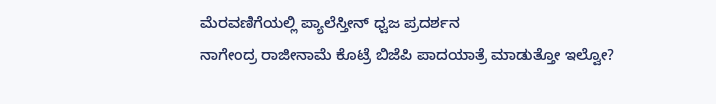ಮೆರವಣಿಗೆಯಲ್ಲಿ ಪ್ಯಾಲೆಸ್ತೀನ್ ಧ್ವಜ ಪ್ರದರ್ಶನ
ನಾಗೇಂದ್ರ ರಾಜೀನಾಮೆ ಕೊಟ್ರೆ ಬಿಜೆಪಿ ಪಾದಯಾತ್ರೆ ಮಾಡುತ್ತೋ ಇಲ್ವೋ?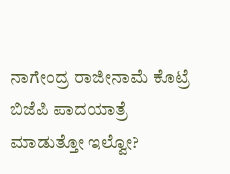ನಾಗೇಂದ್ರ ರಾಜೀನಾಮೆ ಕೊಟ್ರೆ ಬಿಜೆಪಿ ಪಾದಯಾತ್ರೆ ಮಾಡುತ್ತೋ ಇಲ್ವೋ?